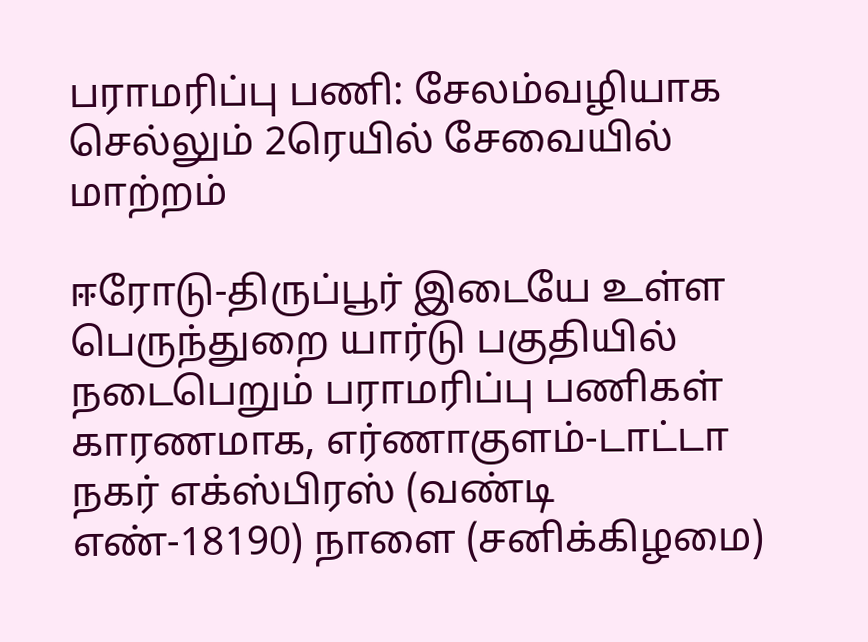பராமரிப்பு பணி: சேலம்வழியாக செல்லும் 2ரெயில் சேவையில் மாற்றம்

ஈரோடு-திருப்பூர் இடையே உள்ள பெருந்துறை யார்டு பகுதியில் நடைபெறும் பராமரிப்பு பணிகள் காரணமாக, எர்ணாகுளம்-டாட்டா நகர் எக்ஸ்பிரஸ் (வண்டி எண்-18190) நாளை (சனிக்கிழமை)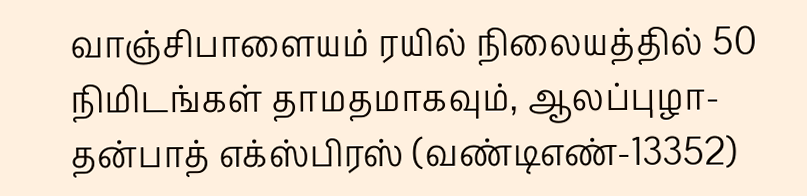வாஞ்சிபாளையம் ரயில் நிலையத்தில் 50 நிமிடங்கள் தாமதமாகவும், ஆலப்புழா-தன்பாத் எக்ஸ்பிரஸ் (வண்டிஎண்-13352)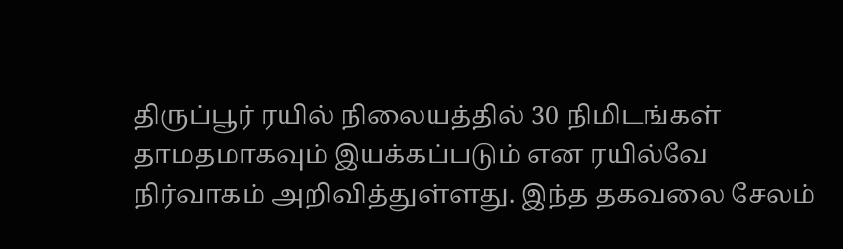திருப்பூர் ரயில் நிலையத்தில் 30 நிமிடங்கள் தாமதமாகவும் இயக்கப்படும் என ரயில்வே நிர்வாகம் அறிவித்துள்ளது. இந்த தகவலை சேலம்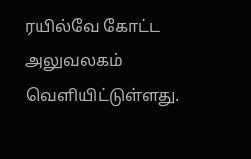ரயில்வே கோட்ட அலுவலகம் வெளியிட்டுள்ளது.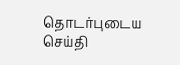தொடர்புடைய செய்தி